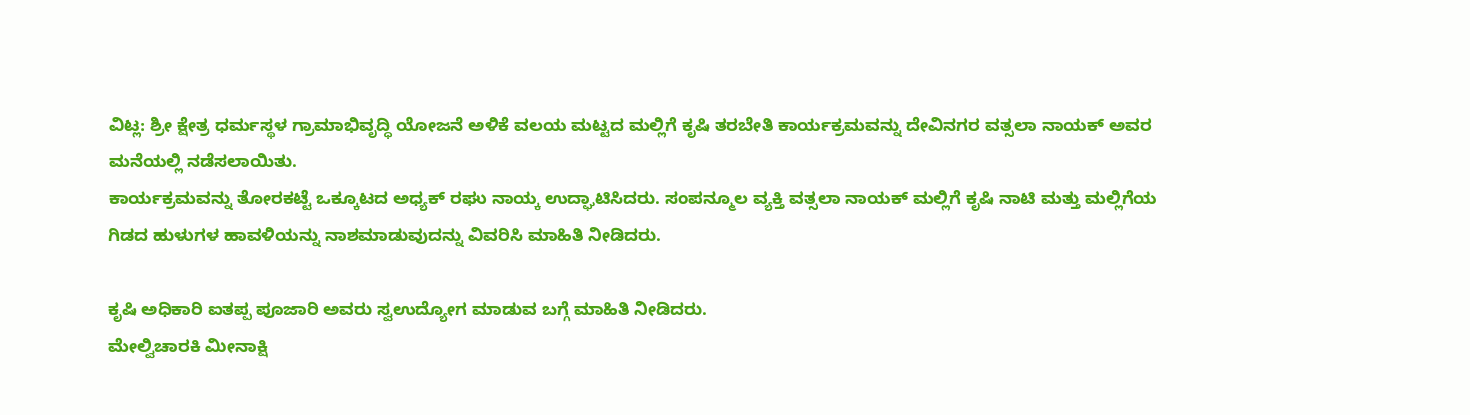ವಿಟ್ಲ: ಶ್ರೀ ಕ್ಷೇತ್ರ ಧರ್ಮಸ್ಥಳ ಗ್ರಾಮಾಭಿವೃದ್ಧಿ ಯೋಜನೆ ಅಳಿಕೆ ವಲಯ ಮಟ್ಟದ ಮಲ್ಲಿಗೆ ಕೃಷಿ ತರಬೇತಿ ಕಾರ್ಯಕ್ರಮವನ್ನು ದೇವಿನಗರ ವತ್ಸಲಾ ನಾಯಕ್ ಅವರ ಮನೆಯಲ್ಲಿ ನಡೆಸಲಾಯಿತು.
ಕಾರ್ಯಕ್ರಮವನ್ನು ತೋರಕಟ್ಟೆ ಒಕ್ಕೂಟದ ಅಧ್ಯಕ್ ರಘು ನಾಯ್ಕ ಉದ್ಘಾಟಿಸಿದರು. ಸಂಪನ್ಮೂಲ ವ್ಯಕ್ತಿ ವತ್ಸಲಾ ನಾಯಕ್ ಮಲ್ಲಿಗೆ ಕೃಷಿ ನಾಟಿ ಮತ್ತು ಮಲ್ಲಿಗೆಯ ಗಿಡದ ಹುಳುಗಳ ಹಾವಳಿಯನ್ನು ನಾಶಮಾಡುವುದನ್ನು ವಿವರಿಸಿ ಮಾಹಿತಿ ನೀಡಿದರು.

ಕೃಷಿ ಅಧಿಕಾರಿ ಐತಪ್ಪ ಪೂಜಾರಿ ಅವರು ಸ್ವಉದ್ಯೋಗ ಮಾಡುವ ಬಗ್ಗೆ ಮಾಹಿತಿ ನೀಡಿದರು.
ಮೇಲ್ವಿಚಾರಕಿ ಮೀನಾಕ್ಷಿ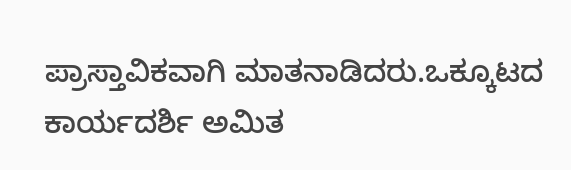ಪ್ರಾಸ್ತಾವಿಕವಾಗಿ ಮಾತನಾಡಿದರು.ಒಕ್ಕೂಟದ ಕಾರ್ಯದರ್ಶಿ ಅಮಿತ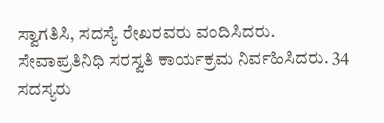ಸ್ವಾಗತಿಸಿ, ಸದಸ್ಯೆ ರೇಖರವರು ವಂದಿಸಿದರು. ಸೇವಾಪ್ರತಿನಿಧಿ ಸರಸ್ವತಿ ಕಾರ್ಯಕ್ರಮ ನಿರ್ವಹಿಸಿದರು. 34 ಸದಸ್ಯರು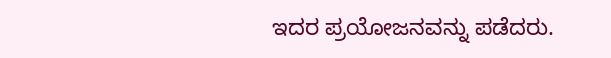ಇದರ ಪ್ರಯೋಜನವನ್ನು ಪಡೆದರು.